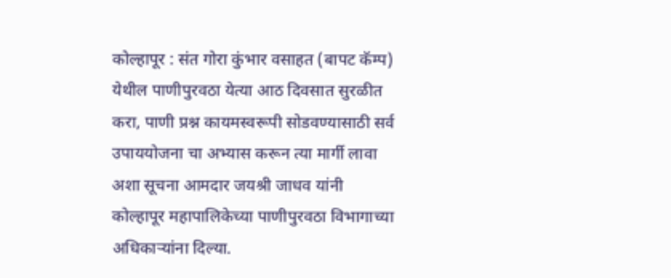कोल्हापूर : संत गोरा कुंभार वसाहत (बापट कॅम्प) येथील पाणीपुरवठा येत्या आठ दिवसात सुरळीत करा, पाणी प्रश्न कायमस्वरूपी सोडवण्यासाठी सर्व उपाययोजना चा अभ्यास करून त्या मार्गी लावा अशा सूचना आमदार जयश्री जाधव यांनी कोल्हापूर महापालिकेच्या पाणीपुरवठा विभागाच्या अधिकाऱ्यांना दिल्या.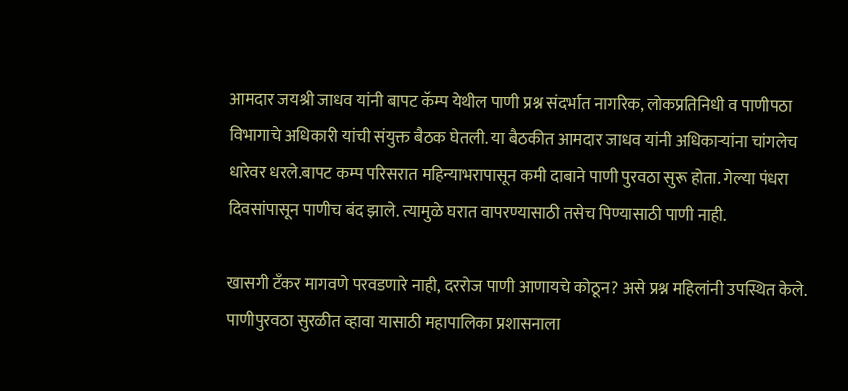आमदार जयश्री जाधव यांनी बापट कॅम्प येथील पाणी प्रश्न संदर्भात नागरिक, लोकप्रतिनिधी व पाणीपठा विभागाचे अधिकारी यांची संयुक्त बैठक घेतली. या बैठकीत आमदार जाधव यांनी अधिकाऱ्यांना चांगलेच धारेवर धरले.बापट कम्प परिसरात महिन्याभरापासून कमी दाबाने पाणी पुरवठा सुरू होता. गेल्या पंधरा दिवसांपासून पाणीच बंद झाले. त्यामुळे घरात वापरण्यासाठी तसेच पिण्यासाठी पाणी नाही.

खासगी टँकर मागवणे परवडणारे नाही, दररोज पाणी आणायचे कोठून? असे प्रश्न महिलांनी उपस्थित केले. पाणीपुरवठा सुरळीत व्हावा यासाठी महापालिका प्रशासनाला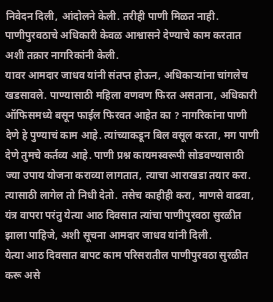निवेदन दिली, आंदोलने केली. तरीही पाणी मिळत नाही. पाणीपुरवठाचे अधिकारी केवळ आश्वासने देण्याचे काम करतात अशी तक्रार नागरिकांनी केली.
यावर आमदार जाधव यांनी संतप्त होऊन, अधिकाऱ्यांना चांगलेच खडसावले. पाण्यासाठी महिला वणवण फिरत असताना, अधिकारी ऑफिसमध्ये बसून फाईल फिरवत आहेत का ? नागरिकांना पाणी देणे हे पुण्याचं काम आहे. त्यांच्याकडून बिल वसूल करता, मग पाणी देणे तुमचे कर्तव्य आहे. पाणी प्रश्न कायमस्वरूपी सोडवण्यासाठी ज्या उपाय योजना कराव्या लागतात, त्याचा आराखडा तयार करा. त्यासाठी लागेल तो निधी देतो. तसेच काहीही करा, माणसे वाढवा, यंत्र वापरा परंतु येत्या आठ दिवसात त्यांचा पाणीपुरवठा सुरळीत झाला पाहिजे, अशी सूचना आमदार जाधव यांनी दिली.
येत्या आठ दिवसात बापट काम परिसरातील पाणीपुरवठा सुरळीत करू असे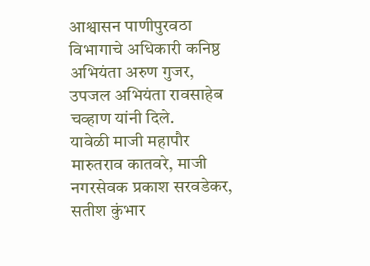आश्वासन पाणीपुरवठा विभागाचे अधिकारी कनिष्ठ अभियंता अरुण गुजर, उपजल अभियंता रावसाहेब चव्हाण यांनी दिले.
यावेळी माजी महापौर मारुतराव कातवरे, माजी नगरसेवक प्रकाश सरवडेकर, सतीश कुंभार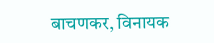बाचणकर, विनायक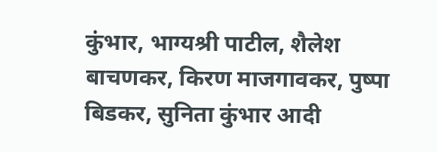कुंभार, भाग्यश्री पाटील, शैलेश बाचणकर, किरण माजगावकर, पुष्पा बिडकर, सुनिता कुंभार आदी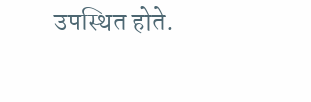उपस्थित होते.